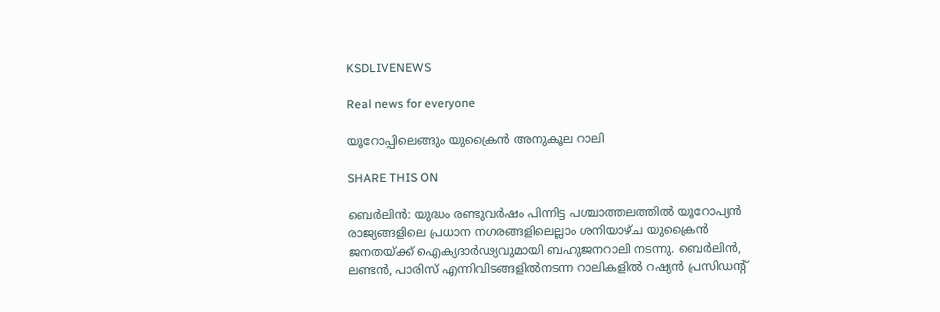KSDLIVENEWS

Real news for everyone

യൂറോപ്പിലെങ്ങും യുക്രൈൻ അനുകൂല റാലി

SHARE THIS ON

ബെർലിൻ: യുദ്ധം രണ്ടുവർഷം പിന്നിട്ട പശ്ചാത്തലത്തിൽ യൂറോപ്യൻ രാജ്യങ്ങളിലെ പ്രധാന നഗരങ്ങളിലെല്ലാം ശനിയാഴ്ച യുക്രൈൻ ജനതയ്ക്ക് ഐക്യദാർഢ്യവുമായി ബഹുജനറാലി നടന്നു. ബെർലിൻ, ലണ്ടൻ, പാരിസ് എന്നിവിടങ്ങളിൽനടന്ന റാലികളിൽ റഷ്യൻ പ്രസിഡന്റ്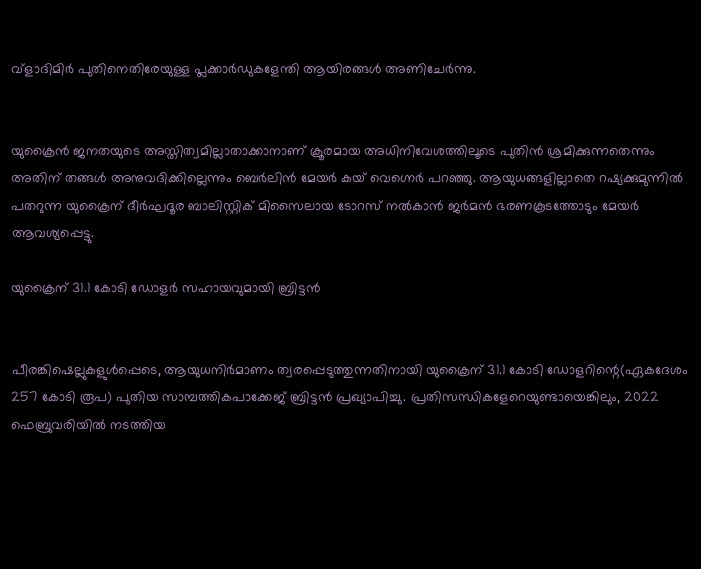വ്ളാദിമിർ പുതിനെതിരേയുള്ള പ്ലക്കാർഡുകളേന്തി ആയിരങ്ങൾ അണിചേർന്നു.


യുക്രൈൻ ജനതയുടെ അസ്തിത്വമില്ലാതാക്കാനാണ് ക്രൂരമായ അധിനിവേശത്തിലൂടെ പുതിൻ ശ്രമിക്കുന്നതെന്നും അതിന് തങ്ങൾ അനുവദിക്കില്ലെന്നും ബെർലിൻ മേയർ കയ് വെഗ്നെർ പറഞ്ഞു. ആയുധങ്ങളില്ലാതെ റഷ്യക്കുമുന്നിൽ പതറുന്ന യുക്രൈന് ദീർഘദൂര ബാലിസ്റ്റിക് മിസൈലായ ടോറസ് നൽകാൻ ജർമൻ ഭരണകൂടത്തോടും മേയർ ആവശ്യപ്പെട്ടു.

യുക്രൈന് 31.1 കോടി ഡോളർ സഹായവുമായി ബ്രിട്ടൻ


പീരങ്കിഷെല്ലുകളുൾപ്പെടെ, ആയുധനിർമാണം ത്വരപ്പെടുത്തുന്നതിനായി യുക്രൈന് 31.1 കോടി ഡോളറിന്റെ(ഏകദേശം 257 കോടി രൂപ) പുതിയ സാമ്പത്തികപാക്കേജ് ബ്രിട്ടൻ പ്രഖ്യാപിച്ചു. പ്രതിസന്ധികളേറെയുണ്ടായെങ്കിലും, 2022 ഫെബ്രുവരിയിൽ നടത്തിയ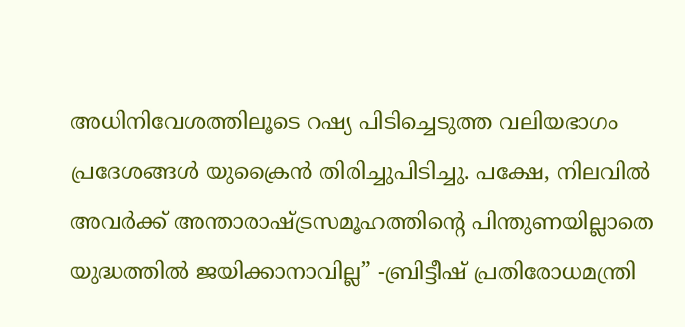അധിനിവേശത്തിലൂടെ റഷ്യ പിടിച്ചെടുത്ത വലിയഭാഗം പ്രദേശങ്ങൾ യുക്രൈൻ തിരിച്ചുപിടിച്ചു. പക്ഷേ, നിലവിൽ അവർക്ക് അന്താരാഷ്ട്രസമൂഹത്തിന്റെ പിന്തുണയില്ലാതെ യുദ്ധത്തിൽ ജയിക്കാനാവില്ല” -ബ്രിട്ടീഷ് പ്രതിരോധമന്ത്രി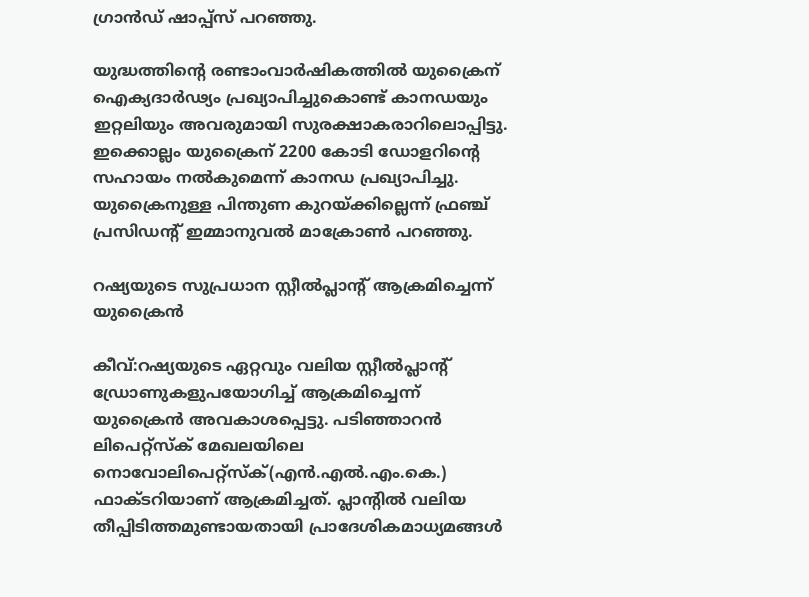ഗ്രാൻഡ് ഷാപ്പ്‌സ് പറഞ്ഞു.

യുദ്ധത്തിന്റെ രണ്ടാംവാർഷികത്തിൽ യുക്രൈന് ഐക്യദാർഢ്യം പ്രഖ്യാപിച്ചുകൊണ്ട് കാനഡയും ഇറ്റലിയും അവരുമായി സുരക്ഷാകരാറിലൊപ്പിട്ടു. ഇക്കൊല്ലം യുക്രൈന് 2200 കോടി ഡോളറിന്റെ സഹായം നൽകുമെന്ന്‌ കാനഡ പ്രഖ്യാപിച്ചു. യുക്രൈനുള്ള പിന്തുണ കുറയ്ക്കില്ലെന്ന് ഫ്രഞ്ച് പ്രസിഡന്റ് ഇമ്മാനുവൽ മാക്രോൺ പറഞ്ഞു.

റഷ്യയുടെ സുപ്രധാന സ്റ്റീൽപ്ലാന്റ് ആക്രമിച്ചെന്ന് യുക്രൈൻ

കീവ്:റഷ്യയുടെ ഏറ്റവും വലിയ സ്റ്റീൽപ്ലാന്റ് ഡ്രോണുകളുപയോഗിച്ച് ആക്രമിച്ചെന്ന് യുക്രൈൻ അവകാശപ്പെട്ടു. പടിഞ്ഞാറൻ ലിപെറ്റ്‌സ്ക് മേഖലയിലെ നൊവോലിപെറ്റ്‌സ്ക്(എൻ.എൽ.എം.കെ.) ഫാക്ടറിയാണ് ആക്രമിച്ചത്. പ്ലാന്റിൽ വലിയ തീപ്പിടിത്തമുണ്ടായതായി പ്രാദേശികമാധ്യമങ്ങൾ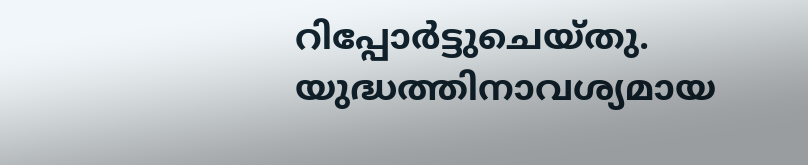റിപ്പോർട്ടുചെയ്തു. യുദ്ധത്തിനാവശ്യമായ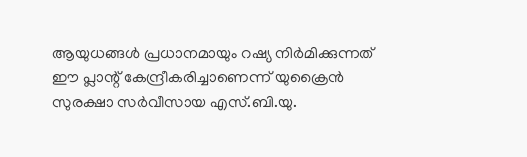ആയുധങ്ങൾ പ്രധാനമായും റഷ്യ നിർമിക്കുന്നത് ഈ പ്ലാന്റ് കേന്ദ്രീകരിച്ചാണെന്ന് യുക്രൈൻ സുരക്ഷാ സർവീസായ എസ്.ബി.യു.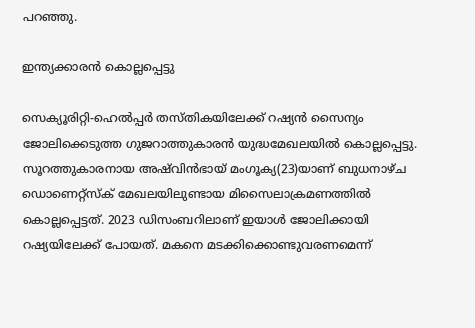പറഞ്ഞു.

ഇന്ത്യക്കാരൻ കൊല്ലപ്പെട്ടു

സെക്യൂരിറ്റി-ഹെൽപ്പർ തസ്തികയിലേക്ക് റഷ്യൻ സൈന്യം ജോലിക്കെടുത്ത ഗുജറാത്തുകാരൻ യുദ്ധമേഖലയിൽ കൊല്ലപ്പെട്ടു. സൂറത്തുകാരനായ അഷ്‍വിൻഭായ് മംഗൂക്യ(23)യാണ് ബുധനാഴ്ച ഡൊണെറ്റ്‌സ്ക് മേഖലയിലുണ്ടായ മിസൈലാക്രമണത്തിൽ കൊല്ലപ്പെട്ടത്. 2023 ഡിസംബറിലാണ് ഇയാൾ ജോലിക്കായി റഷ്യയിലേക്ക് പോയത്. മകനെ മടക്കിക്കൊണ്ടുവരണമെന്ന്‌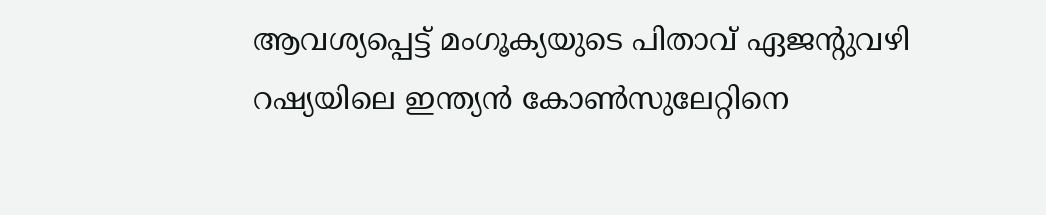ആവശ്യപ്പെട്ട് മംഗൂക്യയുടെ പിതാവ് ഏജന്റുവഴി റഷ്യയിലെ ഇന്ത്യൻ കോൺസുലേറ്റിനെ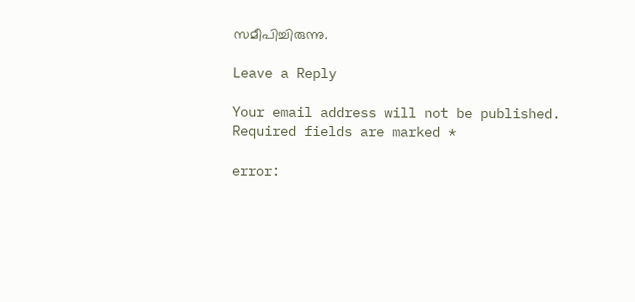സമീപിച്ചിരുന്നു.

Leave a Reply

Your email address will not be published. Required fields are marked *

error: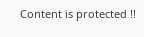Content is protected !!